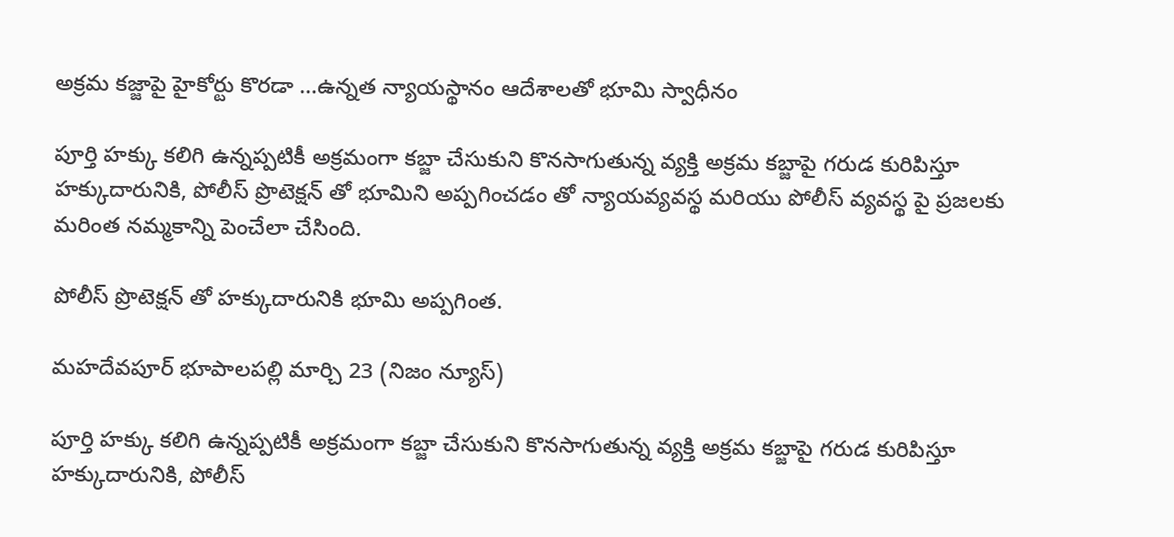అక్రమ కజ్జాపై హైకోర్టు కొరడా …ఉన్నత న్యాయస్థానం ఆదేశాలతో భూమి స్వాధీనం

పూర్తి హక్కు కలిగి ఉన్నప్పటికీ అక్రమంగా కబ్జా చేసుకుని కొనసాగుతున్న వ్యక్తి అక్రమ కబ్జాపై గరుడ కురిపిస్తూ హక్కుదారునికి, పోలీస్ ప్రొటెక్షన్ తో భూమిని అప్పగించడం తో న్యాయవ్యవస్థ మరియు పోలీస్ వ్యవస్థ పై ప్రజలకు మరింత నమ్మకాన్ని పెంచేలా చేసింది.

పోలీస్ ప్రొటెక్షన్ తో హక్కుదారునికి భూమి అప్పగింత.

మహదేవపూర్ భూపాలపల్లి మార్చి 23 (నిజం న్యూస్)

పూర్తి హక్కు కలిగి ఉన్నప్పటికీ అక్రమంగా కబ్జా చేసుకుని కొనసాగుతున్న వ్యక్తి అక్రమ కబ్జాపై గరుడ కురిపిస్తూ హక్కుదారునికి, పోలీస్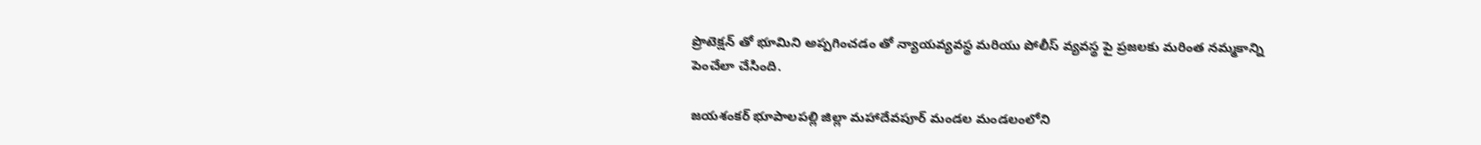ప్రొటెక్షన్ తో భూమిని అప్పగించడం తో న్యాయవ్యవస్థ మరియు పోలీస్ వ్యవస్థ పై ప్రజలకు మరింత నమ్మకాన్ని పెంచేలా చేసింది.

జయశంకర్ భూపాలపల్లి జిల్లా మహాదేవపూర్ మండల మండలంలోని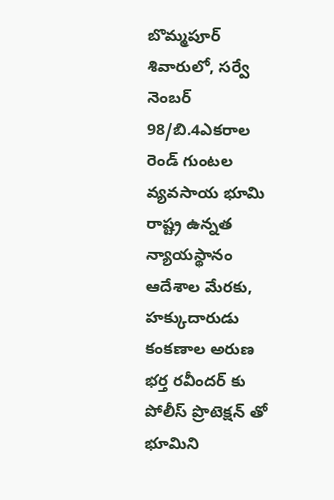బొమ్మపూర్ శివారులో, సర్వే నెంబర్ 98/బి.4ఎకరాల రెండ్ గుంటల వ్యవసాయ భూమి రాష్ట్ర ఉన్నత న్యాయస్థానం ఆదేశాల మేరకు, హక్కుదారుడు కంకణాల అరుణ భర్త రవీందర్ కు పోలీస్ ప్రొటెక్షన్ తో భూమిని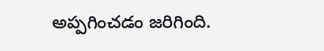అప్పగించడం జరిగింది.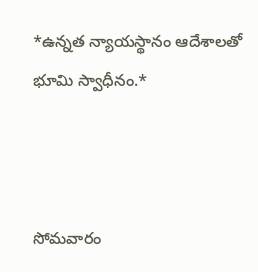*ఉన్నత న్యాయస్థానం ఆదేశాలతో భూమి స్వాధీనం.*



సోమవారం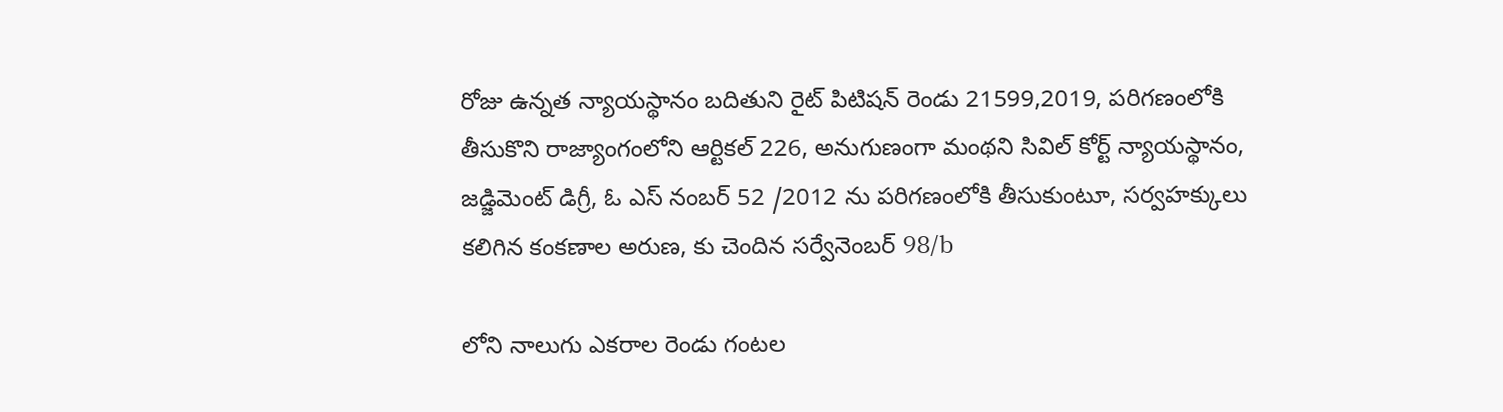రోజు ఉన్నత న్యాయస్థానం బదితుని రైట్ పిటిషన్ రెండు 21599,2019, పరిగణంలోకి తీసుకొని రాజ్యాంగంలోని ఆర్టికల్ 226, అనుగుణంగా మంథని సివిల్ కోర్ట్ న్యాయస్థానం, జడ్జిమెంట్ డిగ్రీ, ఓ ఎస్ నంబర్ 52 /2012 ను పరిగణంలోకి తీసుకుంటూ, సర్వహక్కులు కలిగిన కంకణాల అరుణ, కు చెందిన సర్వేనెంబర్ 98/b

లోని నాలుగు ఎకరాల రెండు గంటల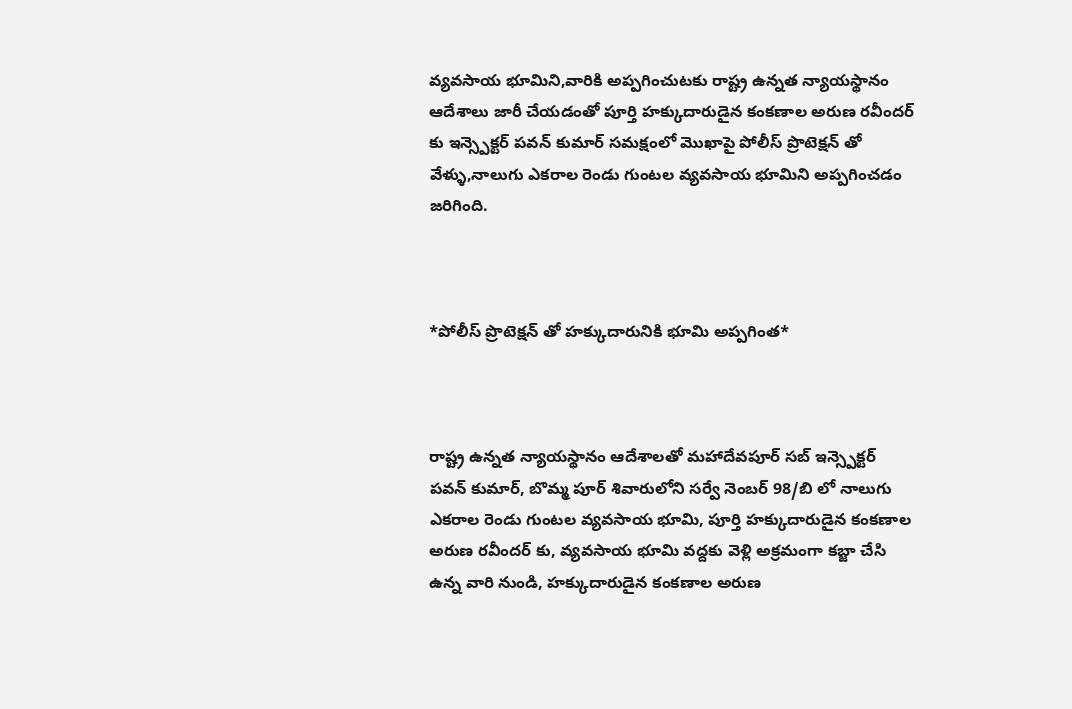వ్యవసాయ భూమిని,వారికి అప్పగించుటకు రాష్ట్ర ఉన్నత న్యాయస్థానం ఆదేశాలు జారీ చేయడంతో పూర్తి హక్కుదారుడైన కంకణాల అరుణ రవీందర్ కు ఇన్స్పెక్టర్ పవన్ కుమార్ సమక్షంలో మొఖాపై పోలీస్ ప్రొటెక్షన్ తో వేళ్ళు,నాలుగు ఎకరాల రెండు గుంటల వ్యవసాయ భూమిని అప్పగించడం జరిగింది.



*పోలీస్ ప్రొటెక్షన్ తో హక్కుదారునికి భూమి అప్పగింత*



రాష్ట్ర ఉన్నత న్యాయస్థానం ఆదేశాలతో మహాదేవపూర్ సబ్ ఇన్స్పెక్టర్ పవన్ కుమార్, బొమ్మ పూర్ శివారులోని సర్వే నెంబర్ 98/బి లో నాలుగు ఎకరాల రెండు గుంటల వ్యవసాయ భూమి, పూర్తి హక్కుదారుడైన కంకణాల అరుణ రవీందర్ కు, వ్యవసాయ భూమి వద్దకు వెళ్లి అక్రమంగా కబ్జా చేసి ఉన్న వారి నుండి, హక్కుదారుడైన కంకణాల అరుణ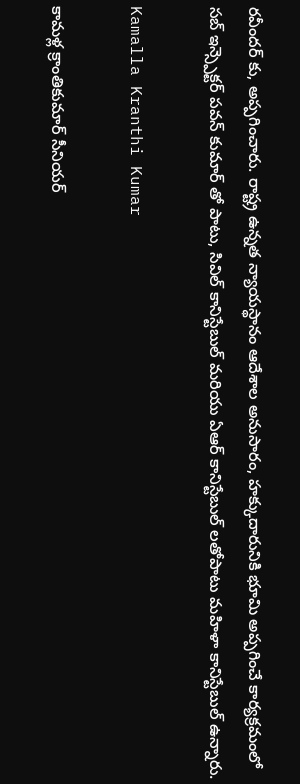రవీందర్ కు, అప్పగించారు. రాష్ట్ర ఉన్నత న్యాయస్థానం ఆదేశాల అనుసారం, హక్కుదారునికి భూమి అప్పగించే కార్యక్రమంలో సబ్ ఇన్స్పెక్టర్ పవన్ కుమార్ తో పాటు, సివిల్ కానిస్టేబుల్ మరియు ఏఆర్ కానిస్టేబుల్ లతోపాటు మహిళా కానిస్టేబుల్ ఉన్నారు.

Kamalla Kranthi Kumar

కామళ్ల క్రాంతికుమార్ సీనియర్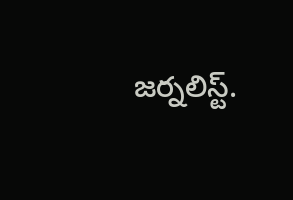జర్నలిస్ట్.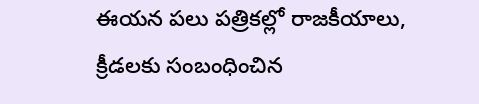ఈయన పలు పత్రికల్లో రాజకీయాలు, క్రీడలకు సంబంధించిన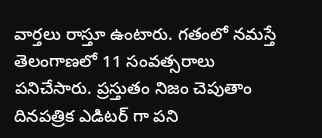వార్తలు రాస్తూ ఉంటారు. గతంలో నమస్తే తెలంగాణలో 11 సంవత్సరాలు పనిచేసారు. ప్రస్తుతం నిజం చెపుతాం దినపత్రిక ఎడిటర్ గా పని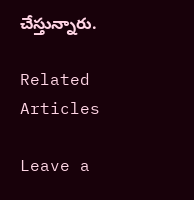చేస్తున్నారు.

Related Articles

Leave a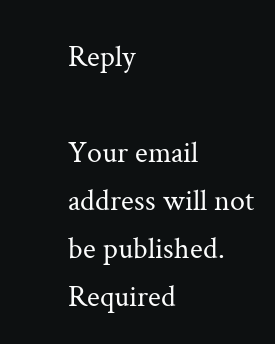Reply

Your email address will not be published. Required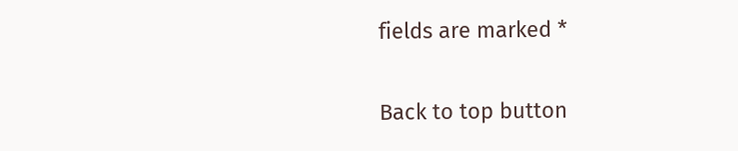fields are marked *

Back to top button